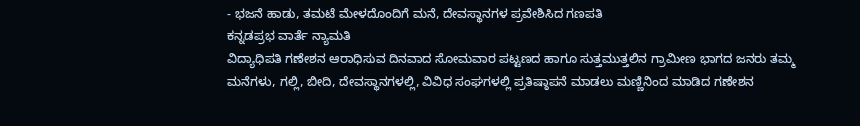- ಭಜನೆ ಹಾಡು, ತಮಟೆ ಮೇಳದೊಂದಿಗೆ ಮನೆ, ದೇವಸ್ಥಾನಗಳ ಪ್ರವೇಶಿಸಿದ ಗಣಪತಿ
ಕನ್ನಡಪ್ರಭ ವಾರ್ತೆ ನ್ಯಾಮತಿ
ವಿದ್ಯಾಧಿಪತಿ ಗಣೇಶನ ಆರಾಧಿಸುವ ದಿನವಾದ ಸೋಮವಾರ ಪಟ್ಟಣದ ಹಾಗೂ ಸುತ್ತಮುತ್ತಲಿನ ಗ್ರಾಮೀಣ ಭಾಗದ ಜನರು ತಮ್ಮ ಮನೆಗಳು, ಗಲ್ಲಿ, ಬೀದಿ, ದೇವಸ್ಥಾನಗಳಲ್ಲಿ, ವಿವಿಧ ಸಂಘಗಳಲ್ಲಿ ಪ್ರತಿಷ್ಠಾಪನೆ ಮಾಡಲು ಮಣ್ಣಿನಿಂದ ಮಾಡಿದ ಗಣೇಶನ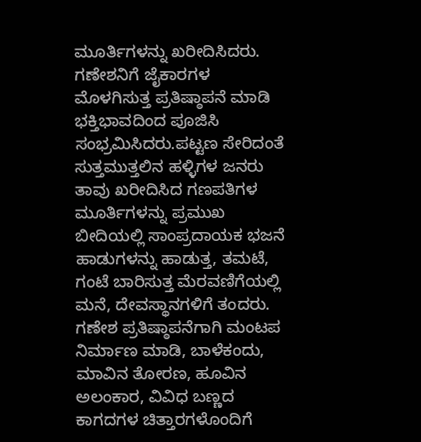ಮೂರ್ತಿಗಳನ್ನು ಖರೀದಿಸಿದರು. ಗಣೇಶನಿಗೆ ಜೈಕಾರಗಳ ಮೊಳಗಿಸುತ್ತ ಪ್ರತಿಷ್ಠಾಪನೆ ಮಾಡಿ ಭಕ್ತಿಭಾವದಿಂದ ಪೂಜಿಸಿ ಸಂಭ್ರಮಿಸಿದರು.ಪಟ್ಟಣ ಸೇರಿದಂತೆ ಸುತ್ತಮುತ್ತಲಿನ ಹಳ್ಳಿಗಳ ಜನರು ತಾವು ಖರೀದಿಸಿದ ಗಣಪತಿಗಳ ಮೂರ್ತಿಗಳನ್ನು ಪ್ರಮುಖ ಬೀದಿಯಲ್ಲಿ ಸಾಂಪ್ರದಾಯಕ ಭಜನೆ ಹಾಡುಗಳನ್ನು ಹಾಡುತ್ತ, ತಮಟೆ, ಗಂಟೆ ಬಾರಿಸುತ್ತ ಮೆರವಣಿಗೆಯಲ್ಲಿ ಮನೆ, ದೇವಸ್ಥಾನಗಳಿಗೆ ತಂದರು. ಗಣೇಶ ಪ್ರತಿಷ್ಠಾಪನೆಗಾಗಿ ಮಂಟಪ ನಿರ್ಮಾಣ ಮಾಡಿ, ಬಾಳೆಕಂದು, ಮಾವಿನ ತೋರಣ, ಹೂವಿನ ಅಲಂಕಾರ, ವಿವಿಧ ಬಣ್ಣದ ಕಾಗದಗಳ ಚಿತ್ತಾರಗಳೊಂದಿಗೆ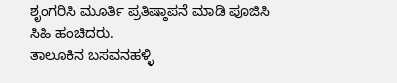ಶೃಂಗರಿಸಿ ಮೂರ್ತಿ ಪ್ರತಿಷ್ಠಾಪನೆ ಮಾಡಿ ಪೂಜಿಸಿ ಸಿಹಿ ಹಂಚಿದರು.
ತಾಲೂಕಿನ ಬಸವನಹಳ್ಳಿ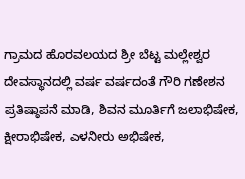ಗ್ರಾಮದ ಹೊರವಲಯದ ಶ್ರೀ ಬೆಟ್ಟ ಮಲ್ಲೇಶ್ವರ ದೇವಸ್ಥಾನದಲ್ಲಿ ವರ್ಷ ವರ್ಷದಂತೆ ಗೌರಿ ಗಣೇಶನ ಪ್ರತಿಷ್ಠಾಪನೆ ಮಾಡಿ, ಶಿವನ ಮೂರ್ತಿಗೆ ಜಲಾಭಿಷೇಕ, ಕ್ಷೀರಾಭಿಷೇಕ, ಎಳನೀರು ಅಭಿಷೇಕ,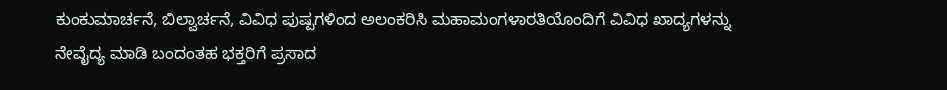ಕುಂಕುಮಾರ್ಚನೆ, ಬಿಲ್ವಾರ್ಚನೆ, ವಿವಿಧ ಪುಷ್ಪಗಳಿಂದ ಅಲಂಕರಿಸಿ ಮಹಾಮಂಗಳಾರತಿಯೊಂದಿಗೆ ವಿವಿಧ ಖಾದ್ಯಗಳನ್ನು ನೇವೈದ್ಯ ಮಾಡಿ ಬಂದಂತಹ ಭಕ್ತರಿಗೆ ಪ್ರಸಾದ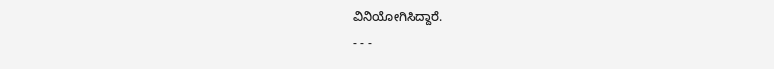ವಿನಿಯೋಗಿಸಿದ್ದಾರೆ.
- - -